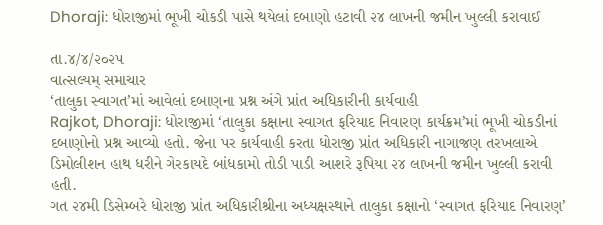Dhoraji: ધોરાજીમાં ભૂખી ચોકડી પાસે થયેલાં દબાણો હટાવી ૨૪ લાખની જમીન ખુલ્લી કરાવાઈ

તા.૪/૪/૨૦૨૫
વાત્સલ્યમ્ સમાચાર
‘તાલુકા સ્વાગત’માં આવેલાં દબાણના પ્રશ્ન અંગે પ્રાંત અધિકારીની કાર્યવાહી
Rajkot, Dhoraji: ધોરાજીમાં ‘તાલુકા કક્ષાના સ્વાગત ફરિયાદ નિવારણ કાર્યક્રમ’માં ભૂખી ચોકડીનાં દબાણોનો પ્રશ્ન આવ્યો હતો. જેના પર કાર્યવાહી કરતા ધોરાજી પ્રાંત અધિકારી નાગાજણ તરખલાએ ડિમોલીશન હાથ ધરીને ગેરકાયદે બાંધકામો તોડી પાડી આશરે રૂપિયા ૨૪ લાખની જમીન ખુલ્લી કરાવી હતી.
ગત ૨૪મી ડિસેમ્બરે ધોરાજી પ્રાંત અધિકારીશ્રીના અધ્યક્ષસ્થાને તાલુકા કક્ષાનો ‘સ્વાગત ફરિયાદ નિવારણ’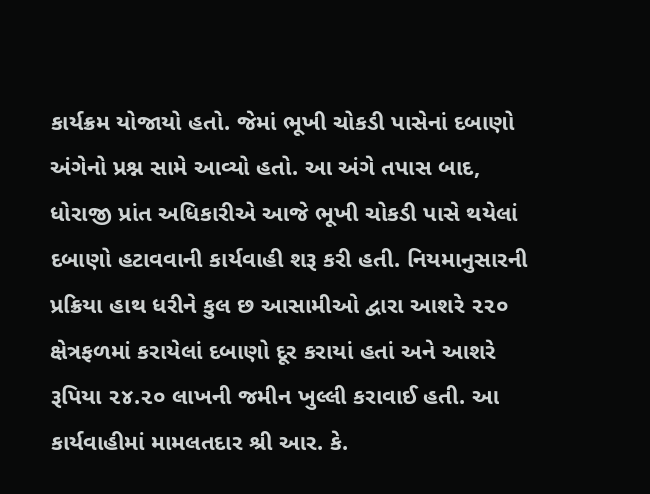કાર્યક્રમ યોજાયો હતો. જેમાં ભૂખી ચોકડી પાસેનાં દબાણો અંગેનો પ્રશ્ન સામે આવ્યો હતો. આ અંગે તપાસ બાદ, ધોરાજી પ્રાંત અધિકારીએ આજે ભૂખી ચોકડી પાસે થયેલાં દબાણો હટાવવાની કાર્યવાહી શરૂ કરી હતી. નિયમાનુસારની પ્રક્રિયા હાથ ધરીને કુલ છ આસામીઓ દ્વારા આશરે ૨૨૦ ક્ષેત્રફળમાં કરાયેલાં દબાણો દૂર કરાયાં હતાં અને આશરે રૂપિયા ૨૪.૨૦ લાખની જમીન ખુલ્લી કરાવાઈ હતી. આ કાર્યવાહીમાં મામલતદાર શ્રી આર. કે.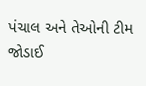પંચાલ અને તેઓની ટીમ જોડાઈ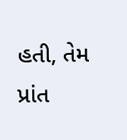હતી, તેમ પ્રાંત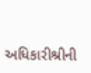અધિકારીશ્રીની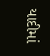યાદીમાં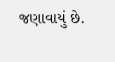જણાવાયું છે.